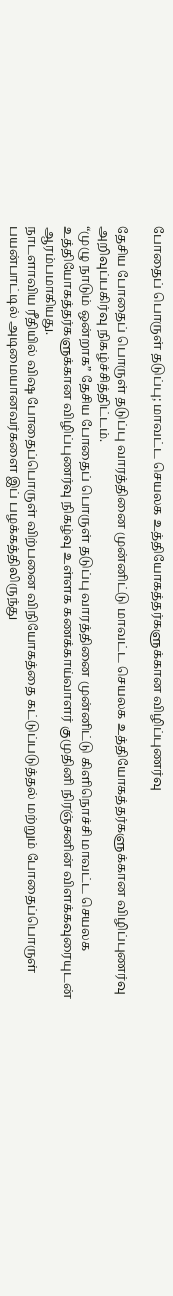போதைப் பொருள் தடுப்பு; மாவட்ட செயலக உத்தியோகத்தர்களுக்கான விழிப்புணர்வு

தேசிய போதைப் பொருள் தடுப்பு வாரத்தினை முன்னிட்டு மாவட்ட செயலக உத்தியோகத்தர்களுக்கான விழிப்புணர்வு அறிவுப்பகிர்வு நிகழ்ச்சித்திட்டம்.
“முழு நாடும் ஒன்றாக” தேசிய போதைப் பொருள் தடுப்பு வாரத்தினை முன்னிட்டு கிளிநொச்சி மாவட்ட செயலக உத்தியோகத்தர்களுக்கான விழிப்புணர்வு நிகழ்வு உள்ளக கணக்காய்வாளர் குமுதினி நிரஞ்சனின் விளக்கவுரையுடன் ஆரம்பமாகியது.
நாடளாவிய ரீதியில் விஷ போதைப்பொருள் விற்பனை விநியோகத்தை கட்டுப்படுத்தல் மற்றும் போதைப்பொருள் பயன்பாட்டில் அடிமையானவர்களை இப் பழக்கத்திலிருந்து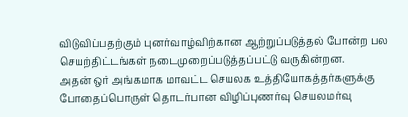விடுவிப்பதற்கும் புனர்வாழ்விற்கான ஆற்றுப்படுத்தல் போன்ற பல செயற்திட்டங்கள் நடைமுறைப்படுத்தப்பட்டு வருகின்றன.
அதன் ஒர் அங்கமாக மாவட்ட செயலக உத்தியோகத்தர்களுக்கு போதைப்பொருள் தொடர்பான விழிப்புணர்வு செயலமர்வு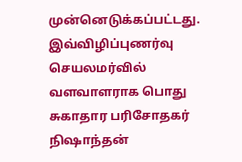முன்னெடுக்கப்பட்டது.
இவ்விழிப்புணர்வு செயலமர்வில் வளவாளராக பொது சுகாதார பரிசோதகர் நிஷாந்தன்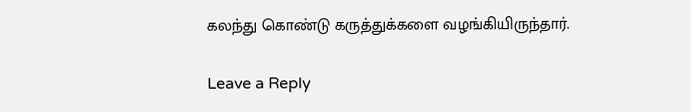கலந்து கொண்டு கருத்துக்களை வழங்கியிருந்தார்.

Leave a Reply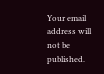Your email address will not be published.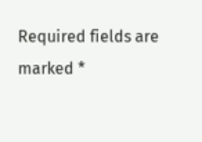Required fields are marked *